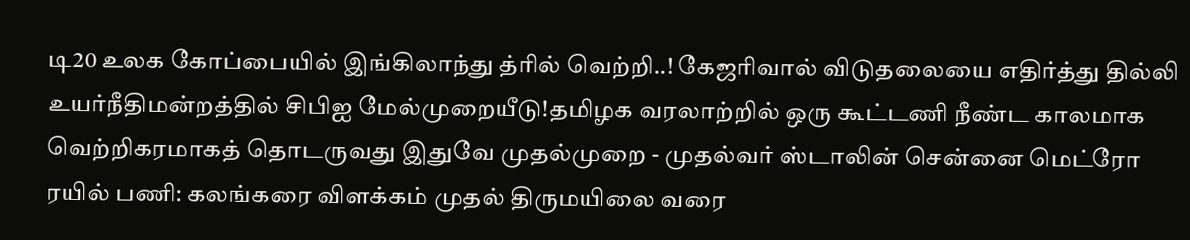டி20 உலக கோப்பையில் இங்கிலாந்து த்ரில் வெற்றி..! கேஜரிவால் விடுதலையை எதிர்த்து தில்லி உயர்நீதிமன்றத்தில் சிபிஐ மேல்முறையீடு!தமிழக வரலாற்றில் ஒரு கூட்டணி நீண்ட காலமாக வெற்றிகரமாகத் தொடருவது இதுவே முதல்முறை - முதல்வர் ஸ்டாலின் சென்னை மெட்ரோ ரயில் பணி: கலங்கரை விளக்கம் முதல் திருமயிலை வரை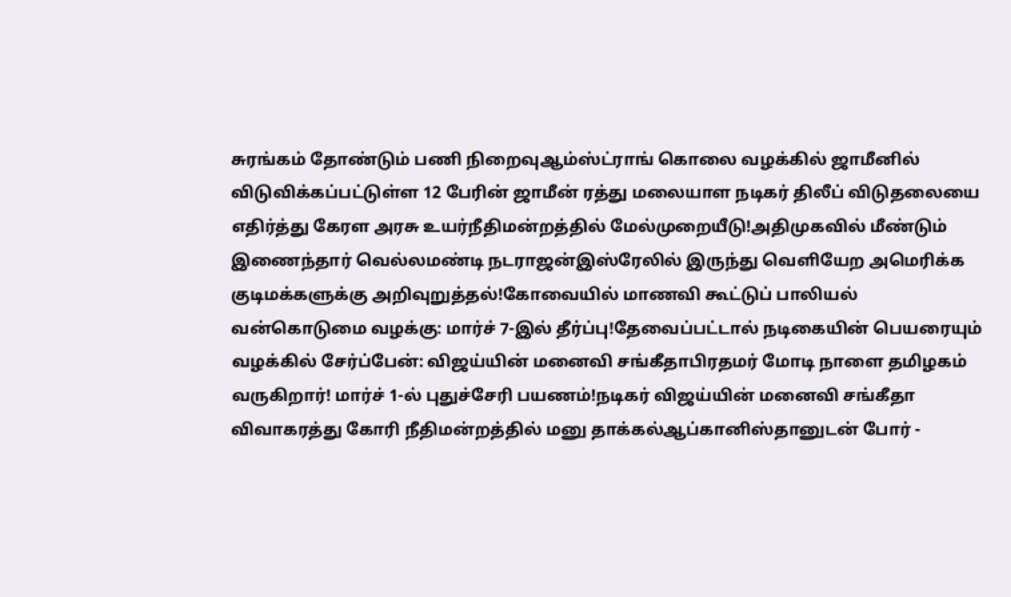சுரங்கம் தோண்டும் பணி நிறைவுஆம்ஸ்ட்ராங் கொலை வழக்கில் ஜாமீனில் விடுவிக்கப்பட்டுள்ள 12 பேரின் ஜாமீன் ரத்து மலையாள நடிகர் திலீப் விடுதலையை எதிர்த்து கேரள அரசு உயர்நீதிமன்றத்தில் மேல்முறையீடு!அதிமுகவில் மீண்டும் இணைந்தார் வெல்லமண்டி நடராஜன்இஸ்ரேலில் இருந்து வெளியேற அமெரிக்க குடிமக்களுக்கு அறிவுறுத்தல்!கோவையில் மாணவி கூட்டுப் பாலியல் வன்கொடுமை வழக்கு: மார்ச் 7-இல் தீர்ப்பு!தேவைப்பட்டால் நடிகையின் பெயரையும் வழக்கில் சேர்ப்பேன்: விஜய்யின் மனைவி சங்கீதாபிரதமர் மோடி நாளை தமிழகம் வருகிறார்! மார்ச் 1-ல் புதுச்சேரி பயணம்!நடிகர் விஜய்யின் மனைவி சங்கீதா விவாகரத்து கோரி நீதிமன்றத்தில் மனு தாக்கல்ஆப்கானிஸ்தானுடன் போர் -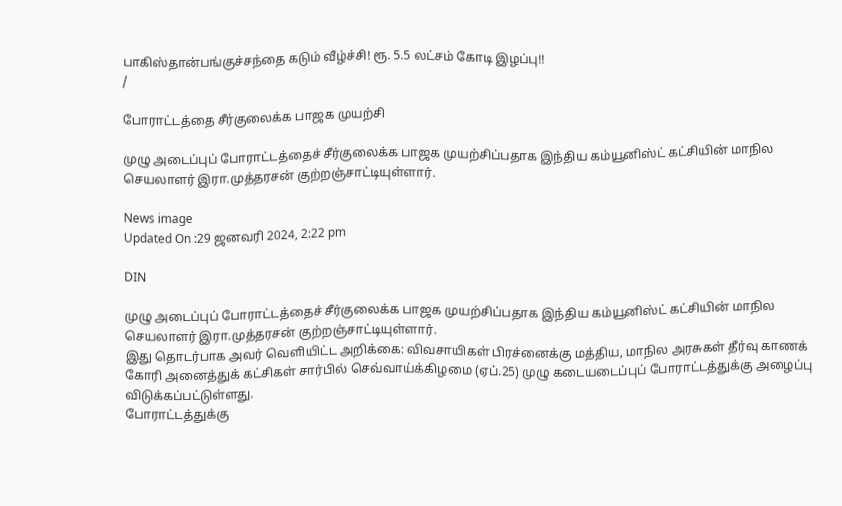பாகிஸ்தான்பங்குச்சந்தை கடும் வீழ்ச்சி! ரூ. 5.5 லட்சம் கோடி இழப்பு!!
/

போராட்டத்தை சீர்குலைக்க பாஜக முயற்சி

முழு அடைப்புப் போராட்டத்தைச் சீர்குலைக்க பாஜக முயற்சிப்பதாக இந்திய கம்யூனிஸ்ட் கட்சியின் மாநில செயலாளர் இரா.முத்தரசன் குற்றஞ்சாட்டியுள்ளார்.

News image
Updated On :29 ஜனவரி 2024, 2:22 pm

DIN

முழு அடைப்புப் போராட்டத்தைச் சீர்குலைக்க பாஜக முயற்சிப்பதாக இந்திய கம்யூனிஸ்ட் கட்சியின் மாநில செயலாளர் இரா.முத்தரசன் குற்றஞ்சாட்டியுள்ளார்.
இது தொடர்பாக அவர் வெளியிட்ட அறிக்கை: விவசாயிகள் பிரச்னைக்கு மத்திய, மாநில அரசுகள் தீர்வு காணக் கோரி அனைத்துக் கட்சிகள் சார்பில் செவ்வாய்க்கிழமை (ஏப்.25) முழு கடையடைப்புப் போராட்டத்துக்கு அழைப்பு விடுக்கப்பட்டுள்ளது.
போராட்டத்துக்கு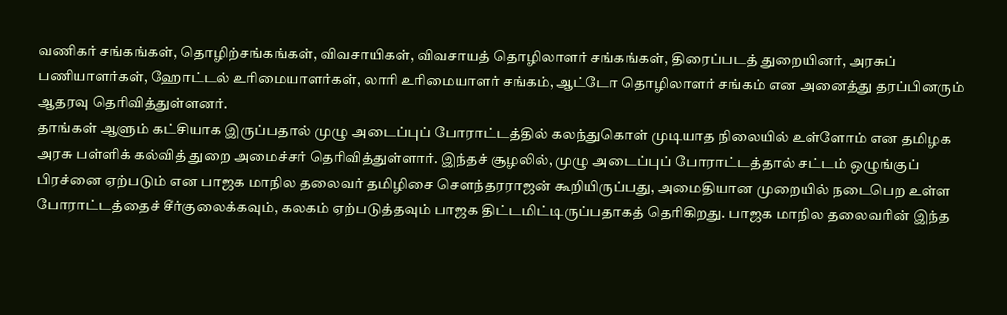வணிகர் சங்கங்கள், தொழிற்சங்கங்கள், விவசாயிகள், விவசாயத் தொழிலாளர் சங்கங்கள், திரைப்படத் துறையினர், அரசுப் பணியாளர்கள், ஹோட்டல் உரிமையாளர்கள், லாரி உரிமையாளர் சங்கம், ஆட்டோ தொழிலாளர் சங்கம் என அனைத்து தரப்பினரும் ஆதரவு தெரிவித்துள்ளனர்.
தாங்கள் ஆளும் கட்சியாக இருப்பதால் முழு அடைப்புப் போராட்டத்தில் கலந்துகொள் முடியாத நிலையில் உள்ளோம் என தமிழக அரசு பள்ளிக் கல்வித் துறை அமைச்சர் தெரிவித்துள்ளார். இந்தச் சூழலில், முழு அடைப்புப் போராட்டத்தால் சட்டம் ஒழுங்குப் பிரச்னை ஏற்படும் என பாஜக மாநில தலைவர் தமிழிசை சௌந்தரராஜன் கூறியிருப்பது, அமைதியான முறையில் நடைபெற உள்ள போராட்டத்தைச் சீர்குலைக்கவும், கலகம் ஏற்படுத்தவும் பாஜக திட்டமிட்டிருப்பதாகத் தெரிகிறது. பாஜக மாநில தலைவரின் இந்த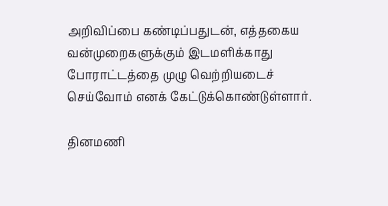அறிவிப்பை கண்டிப்பதுடன், எத்தகைய வன்முறைகளுக்கும் இடமளிக்காது போராட்டத்தை முழு வெற்றியடைச் செய்வோம் எனக் கேட்டுக்கொண்டுள்ளார்.

தினமணி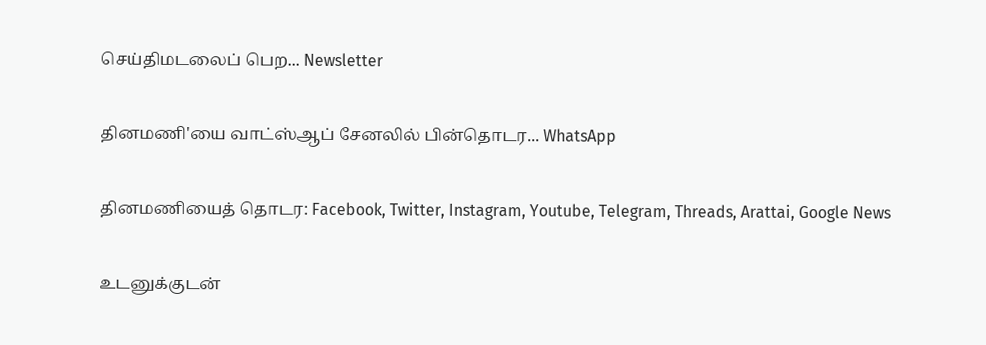செய்திமடலைப் பெற... Newsletter

தினமணி'யை வாட்ஸ்ஆப் சேனலில் பின்தொடர... WhatsApp

தினமணியைத் தொடர: Facebook, Twitter, Instagram, Youtube, Telegram, Threads, Arattai, Google News

உடனுக்குடன்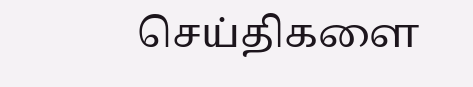செய்திகளை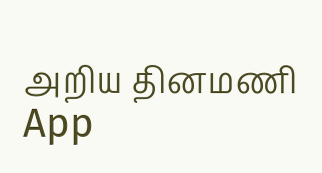அறிய தினமணி App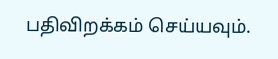பதிவிறக்கம் செய்யவும்.